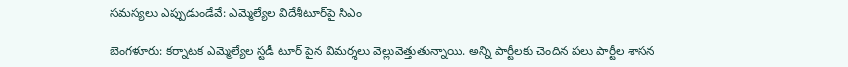సమస్యలు ఎప్పుడుండేవే: ఎమ్మెల్యేల విదేశీటూర్‌పై సిఎం

బెంగళూరు: కర్నాటక ఎమ్మెల్యేల స్టడీ టూర్ పైన విమర్శలు వెల్లువెత్తుతున్నాయి. అన్ని పార్టీలకు చెందిన పలు పార్టీల శాసన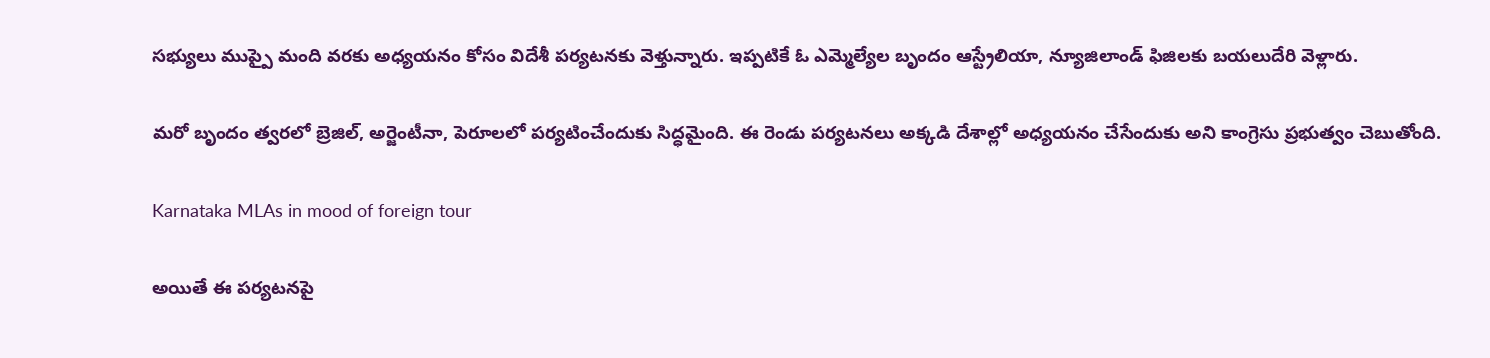సభ్యులు ముప్పై మంది వరకు అధ్యయనం కోసం విదేశీ పర్యటనకు వెళ్తున్నారు. ఇప్పటికే ఓ ఎమ్మెల్యేల బృందం ఆస్ట్రేలియా, న్యూజిలాండ్ ఫిజిలకు బయలుదేరి వెళ్లారు.

మరో బృందం త్వరలో బ్రెజిల్, అర్జెంటీనా, పెరూలలో పర్యటించేందుకు సిద్ధమైంది. ఈ రెండు పర్యటనలు అక్కడి దేశాల్లో అధ్యయనం చేసేందుకు అని కాంగ్రెసు ప్రభుత్వం చెబుతోంది.

Karnataka MLAs in mood of foreign tour

అయితే ఈ పర్యటనపై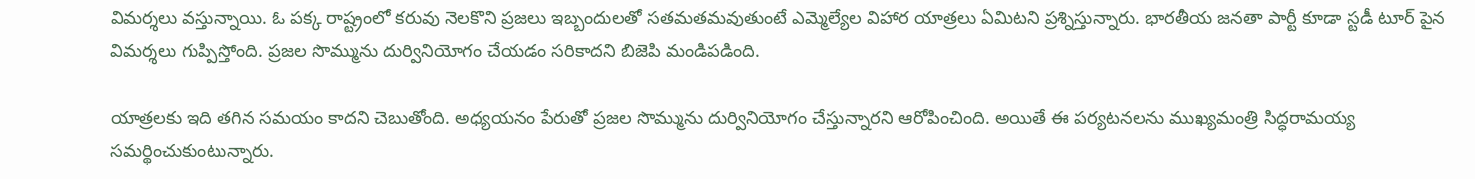విమర్శలు వస్తున్నాయి. ఓ పక్క రాష్ట్రంలో కరువు నెలకొని ప్రజలు ఇబ్బందులతో సతమతమవుతుంటే ఎమ్మెల్యేల విహార యాత్రలు ఏమిటని ప్రశ్నిస్తున్నారు. భారతీయ జనతా పార్టీ కూడా స్టడీ టూర్ పైన విమర్శలు గుప్పిస్తోంది. ప్రజల సొమ్మును దుర్వినియోగం చేయడం సరికాదని బిజెపి మండిపడింది.

యాత్రలకు ఇది తగిన సమయం కాదని చెబుతోంది. అధ్యయనం పేరుతో ప్రజల సొమ్మును దుర్వినియోగం చేస్తున్నారని ఆరోపించింది. అయితే ఈ పర్యటనలను ముఖ్యమంత్రి సిద్ధరామయ్య సమర్థించుకుంటున్నారు.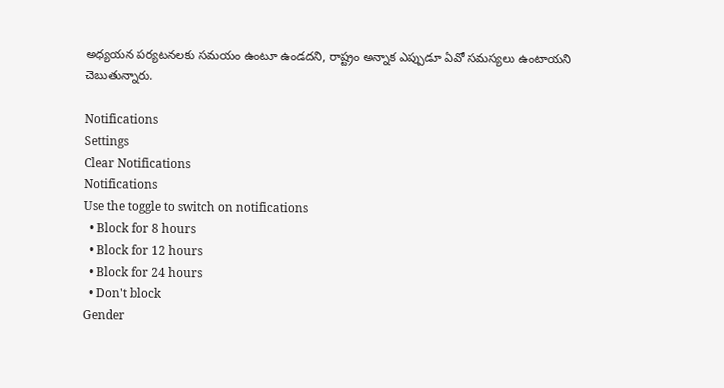అధ్యయన పర్యటనలకు సమయం ఉంటూ ఉండదని, రాష్ట్రం అన్నాక ఎప్పుడూ ఏవో సమస్యలు ఉంటాయని చెబుతున్నారు.

Notifications
Settings
Clear Notifications
Notifications
Use the toggle to switch on notifications
  • Block for 8 hours
  • Block for 12 hours
  • Block for 24 hours
  • Don't block
Gender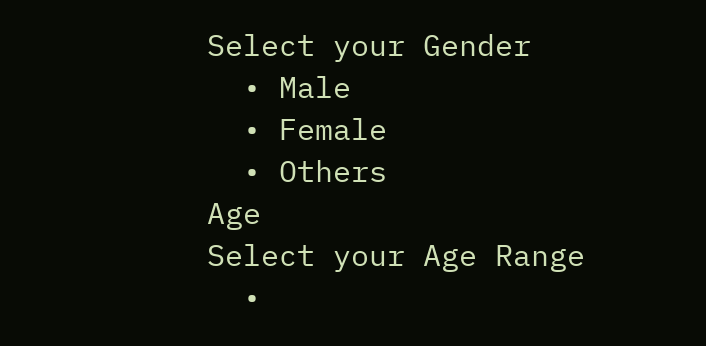Select your Gender
  • Male
  • Female
  • Others
Age
Select your Age Range
  •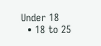Under 18
  • 18 to 25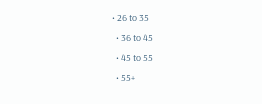• 26 to 35
  • 36 to 45
  • 45 to 55
  • 55+